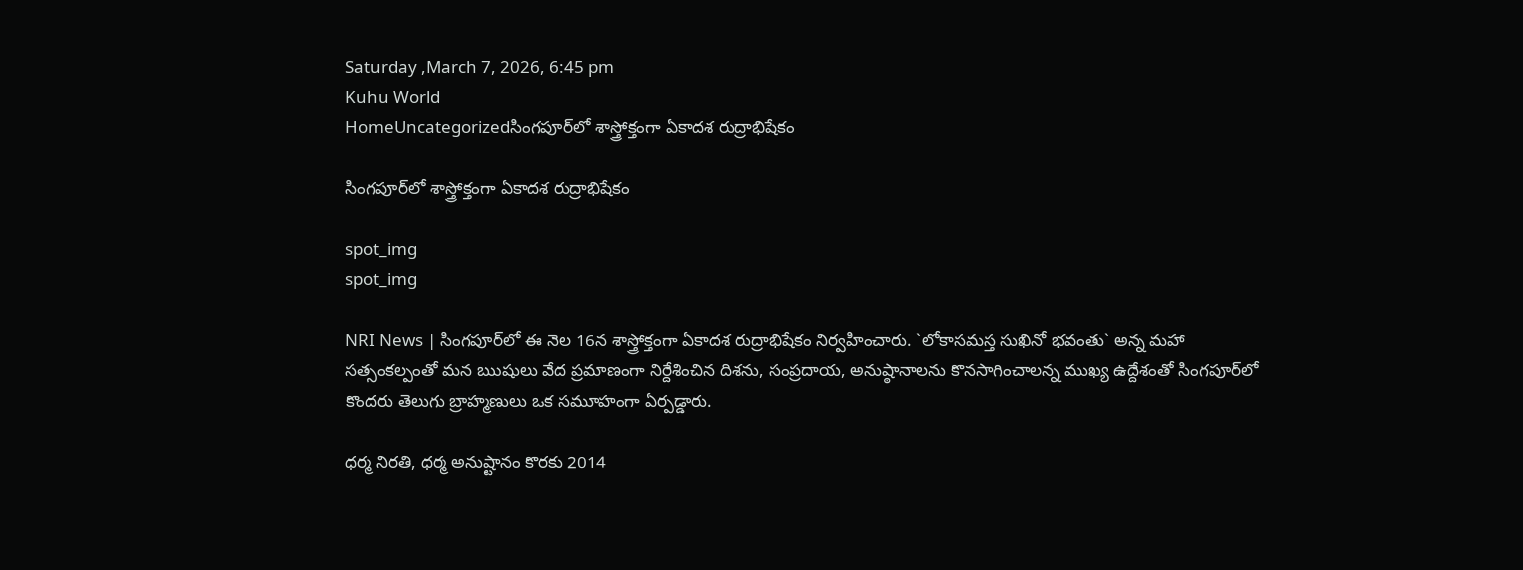Saturday ,March 7, 2026, 6:45 pm
Kuhu World
HomeUncategorizedసింగపూర్‌లో శాస్త్రోక్తంగా ఏకాదశ రుద్రాభిషేకం

సింగపూర్‌లో శాస్త్రోక్తంగా ఏకాదశ రుద్రాభిషేకం

spot_img
spot_img

NRI News | సింగపూర్‌లో ఈ నెల 16న శాస్త్రోక్తంగా ఏకాదశ రుద్రాభిషేకం నిర్వహించారు. `లోకాసమస్త సుఖినో భవంతు` అన్న మహా సత్సంకల్పంతో మన ఋషులు వేద ప్రమాణంగా నిర్దేశించిన దిశను, సంప్రదాయ, అనుష్ఠానాలను కొనసాగించాలన్న ముఖ్య ఉద్దేశంతో సింగపూర్‌లో కొందరు తెలుగు బ్రాహ్మణులు ఒక సమూహంగా ఏర్పడ్డారు.

ధర్మ నిరతి, ధర్మ అనుష్టానం కొరకు 2014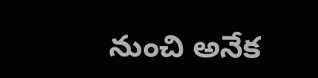నుంచి అనేక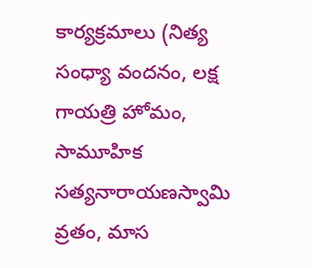కార్యక్రమాలు (నిత్య సంధ్యా వందనం, లక్ష గాయత్రి హోమం, సామూహిక సత్యనారాయణస్వామి వ్రతం, మాస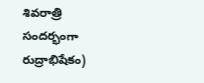శివరాత్రి సందర్భంగా రుద్రాభిషేకం)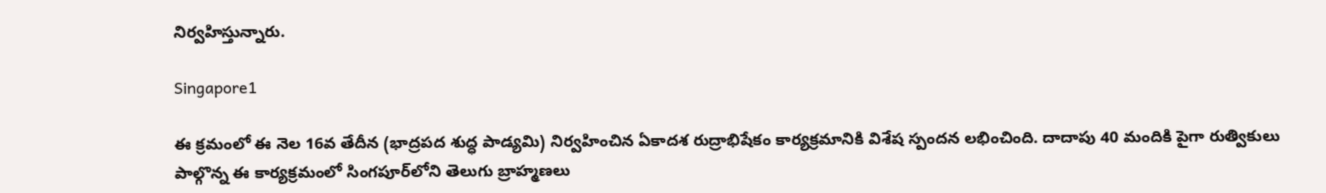నిర్వహిస్తున్నారు.

Singapore1

ఈ క్రమంలో ఈ నెల 16వ తేదీన (భాద్రపద శుద్ధ పాడ్యమి) నిర్వహించిన ఏకాదశ రుద్రాభిషేకం కార్యక్రమానికి విశేష స్పందన లభించింది. దాదాపు 40 మందికి పైగా రుత్వికులు పాల్గొన్న ఈ కార్యక్రమంలో సింగపూర్‌లోని తెలుగు బ్రాహ్మణలు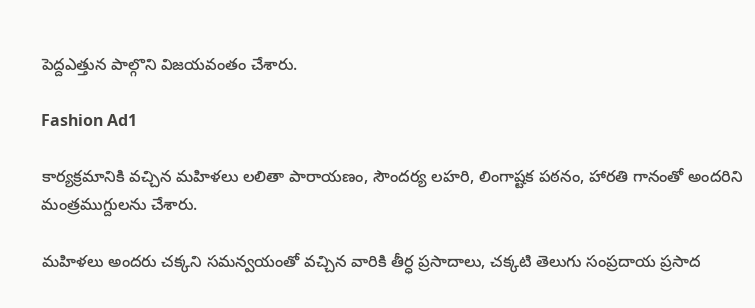పెద్దఎత్తున పాల్గొని విజయవంతం చేశారు.

Fashion Ad1

కార్యక్రమానికి వచ్చిన మహిళలు లలితా పారాయణం, సౌందర్య లహరి, లింగాష్టక పఠనం, హారతి గానంతో అందరిని మంత్రముగ్దులను చేశారు.

మహిళలు అందరు చక్కని సమన్వయంతో వచ్చిన వారికి తీర్ధ ప్రసాదాలు, చక్కటి తెలుగు సంప్రదాయ ప్రసాద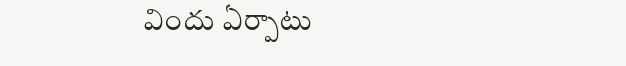విందు ఏర్పాటు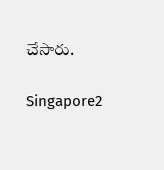చేసారు.

Singapore2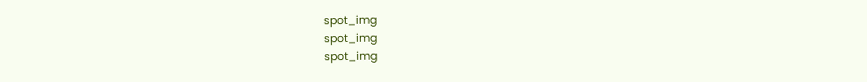spot_img
spot_img
spot_img